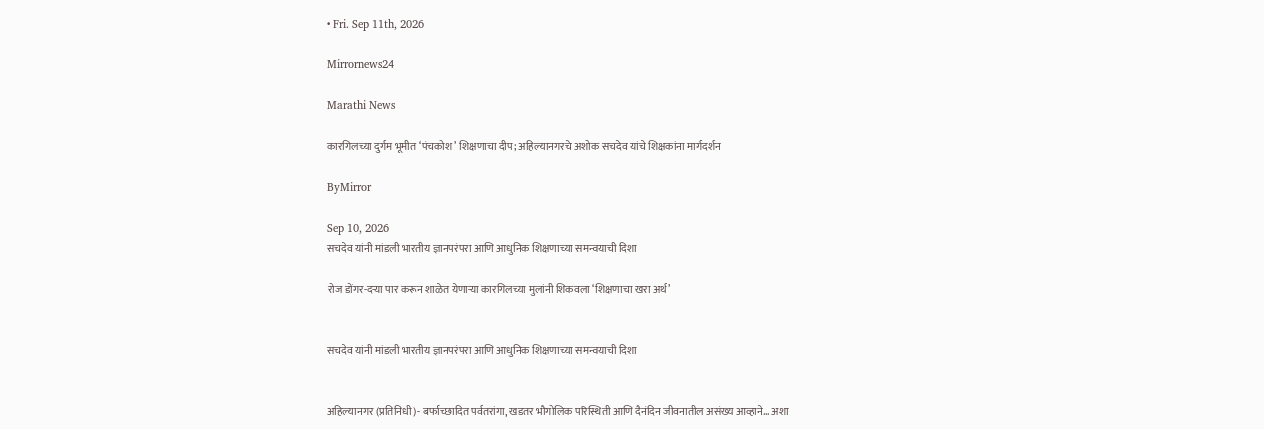• Fri. Sep 11th, 2026

Mirrornews24

Marathi News

कारगिलच्या दुर्गम भूमीत ‘पंचकोश’ शिक्षणाचा दीप; अहिल्यानगरचे अशोक सचदेव यांचे शिक्षकांना मार्गदर्शन

ByMirror

Sep 10, 2026
सचदेव यांनी मांडली भारतीय ज्ञानपरंपरा आणि आधुनिक शिक्षणाच्या समन्वयाची दिशा

रोज डोंगर-दऱ्या पार करून शाळेत येणाऱ्या कारगिलच्या मुलांनी शिकवला ‘शिक्षणाचा खरा अर्थ’


सचदेव यांनी मांडली भारतीय ज्ञानपरंपरा आणि आधुनिक शिक्षणाच्या समन्वयाची दिशा


अहिल्यानगर (प्रतिनिधी)- बर्फाच्छादित पर्वतरांगा, खडतर भौगोलिक परिस्थिती आणि दैनंदिन जीवनातील असंख्य आव्हाने… अशा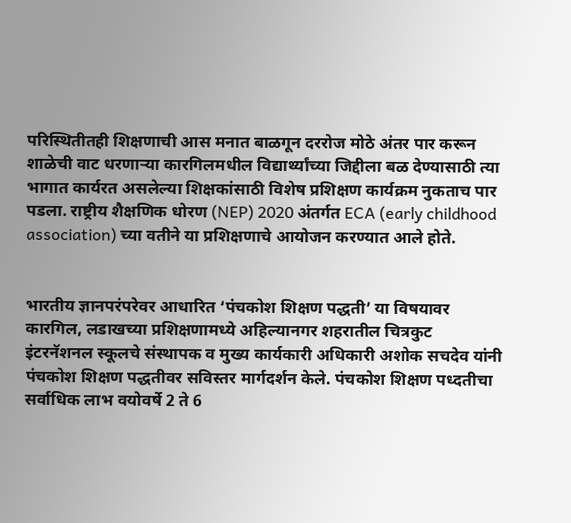परिस्थितीतही शिक्षणाची आस मनात बाळगून दररोज मोठे अंतर पार करून शाळेची वाट धरणाऱ्या कारगिलमधील विद्यार्थ्यांच्या जिद्दीला बळ देण्यासाठी त्या भागात कार्यरत असलेल्या शिक्षकांसाठी विशेष प्रशिक्षण कार्यक्रम नुकताच पार पडला. राष्ट्रीय शैक्षणिक धोरण (NEP) 2020 अंतर्गत ECA (early childhood association) च्या वतीने या प्रशिक्षणाचे आयोजन करण्यात आले होते.


भारतीय ज्ञानपरंपरेवर आधारित ‘पंचकोश शिक्षण पद्धती’ या विषयावर कारगिल, लडाखच्या प्रशिक्षणामध्ये अहिल्यानगर शहरातील चित्रकुट इंटरनॅशनल स्कूलचे संस्थापक व मुख्य कार्यकारी अधिकारी अशोक सचदेव यांनी पंचकोश शिक्षण पद्धतीवर सविस्तर मार्गदर्शन केले. पंचकोश शिक्षण पध्दतीचा सर्वाधिक लाभ वयोवर्षे 2 ते 6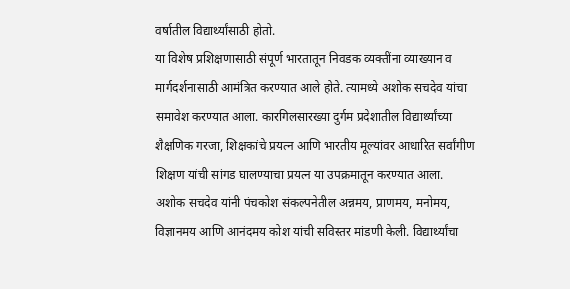वर्षातील विद्यार्थ्यांसाठी होतो.
या विशेष प्रशिक्षणासाठी संपूर्ण भारतातून निवडक व्यक्तींना व्याख्यान व मार्गदर्शनासाठी आमंत्रित करण्यात आले होते. त्यामध्ये अशोक सचदेव यांचा समावेश करण्यात आला. कारगिलसारख्या दुर्गम प्रदेशातील विद्यार्थ्यांच्या शैक्षणिक गरजा, शिक्षकांचे प्रयत्न आणि भारतीय मूल्यांवर आधारित सर्वांगीण शिक्षण यांची सांगड घालण्याचा प्रयत्न या उपक्रमातून करण्यात आला.
अशोक सचदेव यांनी पंचकोश संकल्पनेतील अन्नमय, प्राणमय, मनोमय, विज्ञानमय आणि आनंदमय कोश यांची सविस्तर मांडणी केली. विद्यार्थ्यांचा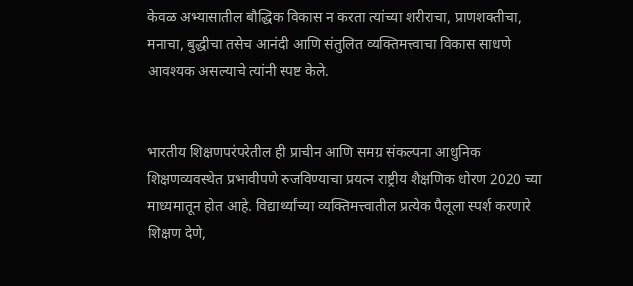केवळ अभ्यासातील बौद्धिक विकास न करता त्यांच्या शरीराचा, प्राणशक्तीचा, मनाचा, बुद्धीचा तसेच आनंदी आणि संतुलित व्यक्तिमत्त्वाचा विकास साधणे आवश्‍यक असल्याचे त्यांनी स्पष्ट केले.


भारतीय शिक्षणपरंपरेतील ही प्राचीन आणि समग्र संकल्पना आधुनिक शिक्षणव्यवस्थेत प्रभावीपणे रुजविण्याचा प्रयत्न राष्ट्रीय शैक्षणिक धोरण 2020 च्या माध्यमातून होत आहे. विद्यार्थ्यांच्या व्यक्तिमत्त्वातील प्रत्येक पैलूला स्पर्श करणारे शिक्षण देणे,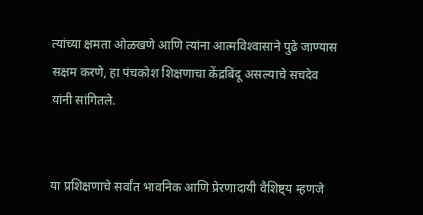त्यांच्या क्षमता ओळखणे आणि त्यांना आत्मविश्‍वासाने पुढे जाण्यास सक्षम करणे, हा पंचकोश शिक्षणाचा केंद्रबिंदू असल्याचे सचदेव यांनी सांगितले.


या प्रशिक्षणाचे सर्वांत भावनिक आणि प्रेरणादायी वैशिष्ट्य म्हणजे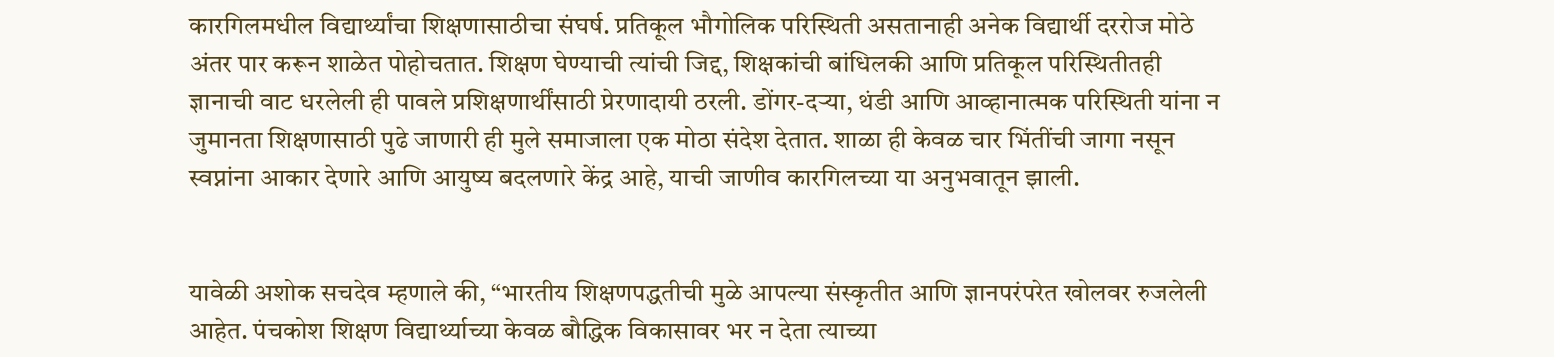कारगिलमधील विद्यार्थ्यांचा शिक्षणासाठीचा संघर्ष. प्रतिकूल भौगोलिक परिस्थिती असतानाही अनेक विद्यार्थी दररोज मोठे अंतर पार करून शाळेत पोहोचतात. शिक्षण घेण्याची त्यांची जिद्द, शिक्षकांची बांधिलकी आणि प्रतिकूल परिस्थितीतही ज्ञानाची वाट धरलेली ही पावले प्रशिक्षणार्थींसाठी प्रेरणादायी ठरली. डोंगर-दऱ्या, थंडी आणि आव्हानात्मक परिस्थिती यांना न जुमानता शिक्षणासाठी पुढे जाणारी ही मुले समाजाला एक मोठा संदेश देतात. शाळा ही केवळ चार भिंतींची जागा नसून स्वप्नांना आकार देणारे आणि आयुष्य बदलणारे केंद्र आहे, याची जाणीव कारगिलच्या या अनुभवातून झाली.


यावेळी अशोक सचदेव म्हणाले की, “भारतीय शिक्षणपद्धतीची मुळे आपल्या संस्कृतीत आणि ज्ञानपरंपरेत खोलवर रुजलेली आहेत. पंचकोश शिक्षण विद्यार्थ्याच्या केवळ बौद्धिक विकासावर भर न देता त्याच्या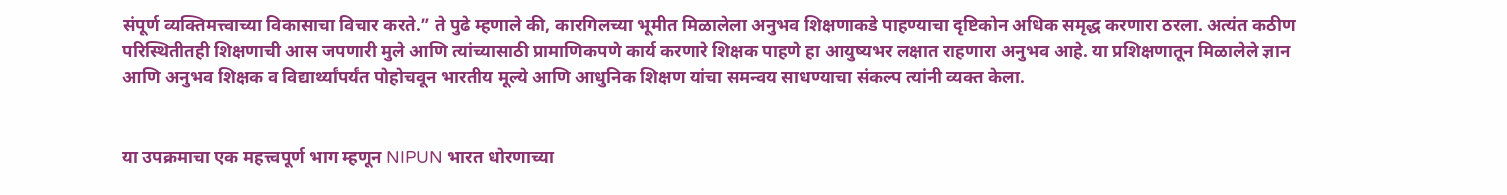संपूर्ण व्यक्तिमत्त्वाच्या विकासाचा विचार करते.” ते पुढे म्हणाले की, कारगिलच्या भूमीत मिळालेला अनुभव शिक्षणाकडे पाहण्याचा दृष्टिकोन अधिक समृद्ध करणारा ठरला. अत्यंत कठीण परिस्थितीतही शिक्षणाची आस जपणारी मुले आणि त्यांच्यासाठी प्रामाणिकपणे कार्य करणारे शिक्षक पाहणे हा आयुष्यभर लक्षात राहणारा अनुभव आहे. या प्रशिक्षणातून मिळालेले ज्ञान आणि अनुभव शिक्षक व विद्यार्थ्यांपर्यंत पोहोचवून भारतीय मूल्ये आणि आधुनिक शिक्षण यांचा समन्वय साधण्याचा संकल्प त्यांनी व्यक्त केला.


या उपक्रमाचा एक महत्त्वपूर्ण भाग म्हणून NIPUN भारत धोरणाच्या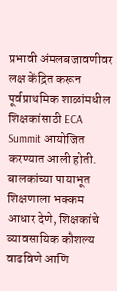प्रभावी अंमलबजावणीवर लक्ष केंद्रित करून पूर्वप्राथमिक शाळांमधील शिक्षकांसाठी ECA Summit आयोजित करण्यात आली होती. बालकांच्या पायाभूत शिक्षणाला भक्कम आधार देणे, शिक्षकांचे व्यावसायिक कौशल्य वाढविणे आणि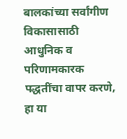बालकांच्या सर्वांगीण विकासासाठी आधुनिक व परिणामकारक पद्धतींचा वापर करणे, हा या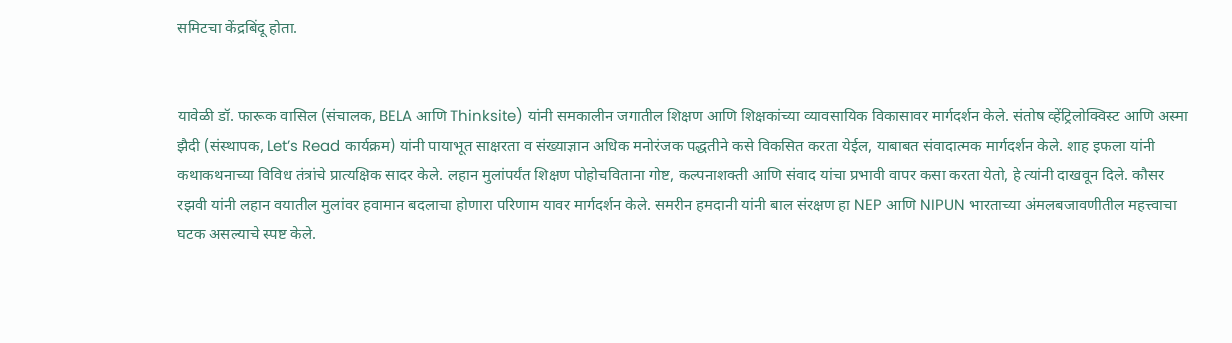समिटचा केंद्रबिंदू होता.


यावेळी डॉ. फारूक वासिल (संचालक, BELA आणि Thinksite) यांनी समकालीन जगातील शिक्षण आणि शिक्षकांच्या व्यावसायिक विकासावर मार्गदर्शन केले. संतोष व्हेंट्रिलोक्विस्ट आणि अस्मा झैदी (संस्थापक, Let’s Read कार्यक्रम) यांनी पायाभूत साक्षरता व संख्याज्ञान अधिक मनोरंजक पद्धतीने कसे विकसित करता येईल, याबाबत संवादात्मक मार्गदर्शन केले. शाह इफला यांनी कथाकथनाच्या विविध तंत्रांचे प्रात्यक्षिक सादर केले. लहान मुलांपर्यंत शिक्षण पोहोचविताना गोष्ट, कल्पनाशक्ती आणि संवाद यांचा प्रभावी वापर कसा करता येतो, हे त्यांनी दाखवून दिले. कौसर रझवी यांनी लहान वयातील मुलांवर हवामान बदलाचा होणारा परिणाम यावर मार्गदर्शन केले. समरीन हमदानी यांनी बाल संरक्षण हा NEP आणि NIPUN भारताच्या अंमलबजावणीतील महत्त्वाचा घटक असल्याचे स्पष्ट केले.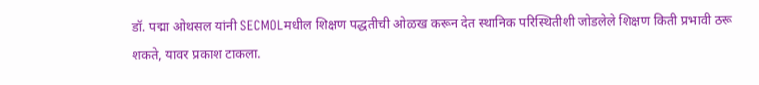डॉ. पद्मा ओथसल यांनी SECMOLमधील शिक्षण पद्धतीची ओळख करून देत स्थानिक परिस्थितीशी जोडलेले शिक्षण किती प्रभावी ठरू शकते, यावर प्रकाश टाकला.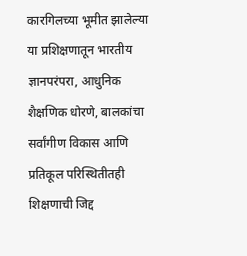कारगिलच्या भूमीत झालेल्या या प्रशिक्षणातून भारतीय ज्ञानपरंपरा, आधुनिक शैक्षणिक धोरणे, बालकांचा सर्वांगीण विकास आणि प्रतिकूल परिस्थितीतही शिक्षणाची जिद्द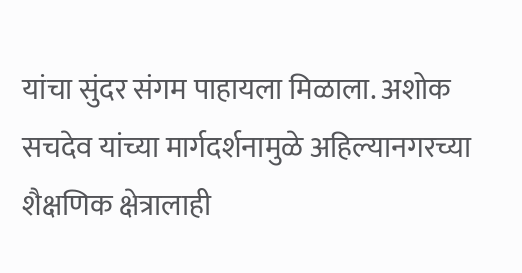यांचा सुंदर संगम पाहायला मिळाला. अशोक सचदेव यांच्या मार्गदर्शनामुळे अहिल्यानगरच्या शैक्षणिक क्षेत्रालाही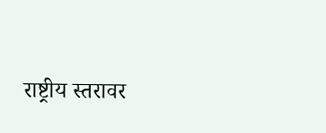राष्ट्रीय स्तरावर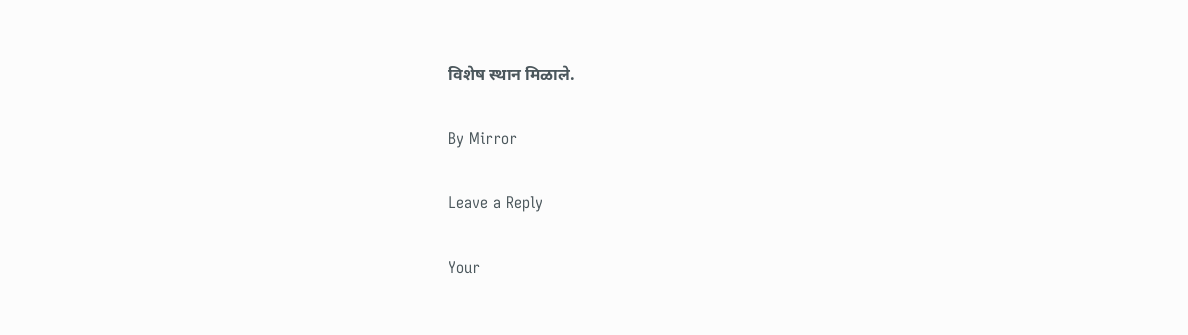विशेष स्थान मिळाले.

By Mirror

Leave a Reply

Your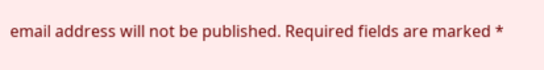email address will not be published. Required fields are marked *